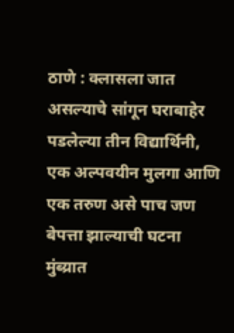ठाणे : क्लासला जात असल्याचे सांगून घराबाहेर पडलेल्या तीन विद्यार्थिनी, एक अल्पवयीन मुलगा आणि एक तरुण असे पाच जण बेपत्ता झाल्याची घटना मुंब्य्रात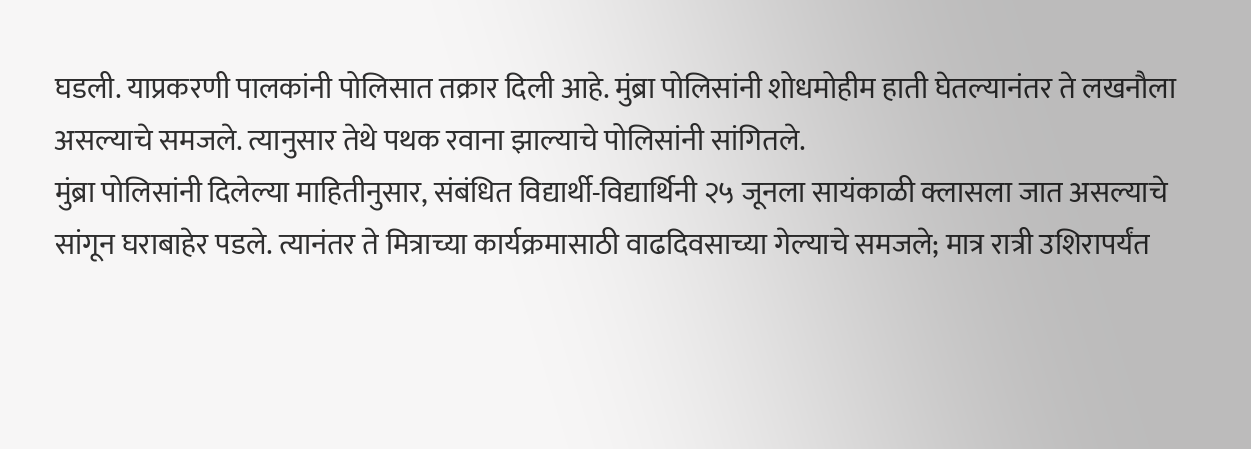घडली. याप्रकरणी पालकांनी पोलिसात तक्रार दिली आहे. मुंब्रा पोलिसांनी शोधमोहीम हाती घेतल्यानंतर ते लखनौला असल्याचे समजले. त्यानुसार तेथे पथक रवाना झाल्याचे पोलिसांनी सांगितले.
मुंब्रा पोलिसांनी दिलेल्या माहितीनुसार, संबंधित विद्यार्थी-विद्यार्थिनी २५ जूनला सायंकाळी क्लासला जात असल्याचे सांगून घराबाहेर पडले. त्यानंतर ते मित्राच्या कार्यक्रमासाठी वाढदिवसाच्या गेल्याचे समजले; मात्र रात्री उशिरापर्यंत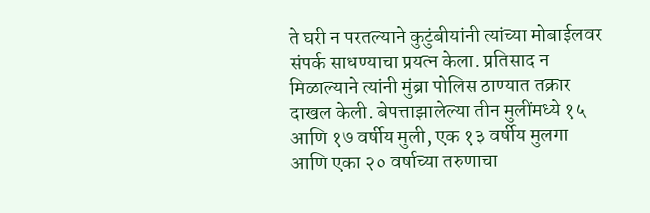ते घरी न परतल्याने कुटुंबीयांनी त्यांच्या मोबाईलवर संपर्क साधण्याचा प्रयत्न केला. प्रतिसाद न मिळाल्याने त्यांनी मुंब्रा पोलिस ठाण्यात तक्रार दाखल केली. बेपत्ताझालेल्या तीन मुलींमध्ये १५ आणि १७ वर्षीय मुली, एक १३ वर्षीय मुलगा आणि एका २० वर्षाच्या तरुणाचा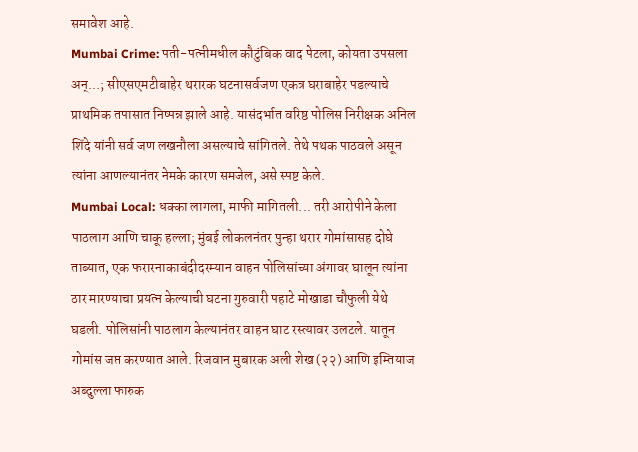समावेश आहे.
Mumbai Crime: पती-पत्नीमधील कौटुंबिक वाद पेटला, कोयता उपसला अन्...; सीएसएमटीबाहेर थरारक घटनासर्वजण एकत्र घराबाहेर पडल्याचे प्राथमिक तपासात निष्पन्न झाले आहे. यासंदर्भात वरिष्ठ पोलिस निरीक्षक अनिल शिंदे यांनी सर्व जण लखनौला असल्याचे सांगितले. तेथे पथक पाठवले असून त्यांना आणल्यानंतर नेमके कारण समजेल, असे स्पष्ट केले.
Mumbai Local: धक्का लागला, माफी मागितली... तरी आरोपीने केला पाठलाग आणि चाकू हल्ला; मुंबई लोकलनंतर पुन्हा थरार गोमांसासह दोघे ताब्यात, एक फरारनाकाबंदीदरम्यान वाहन पोलिसांच्या अंगावर घालून त्यांना ठार मारण्याचा प्रयत्न केल्याची घटना गुरुवारी पहाटे मोखाडा चौफुली येथे घडली. पोलिसांनी पाठलाग केल्यानंतर वाहन घाट रस्त्यावर उलटले. यातून गोमांस जप्त करण्यात आले. रिजवान मुबारक अली शेख (२२) आणि इम्तियाज अब्दुल्ला फारुक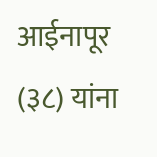आईनापूर (३८) यांना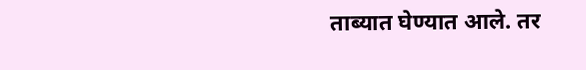ताब्यात घेण्यात आले. तर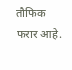तौफिक फरार आहे.